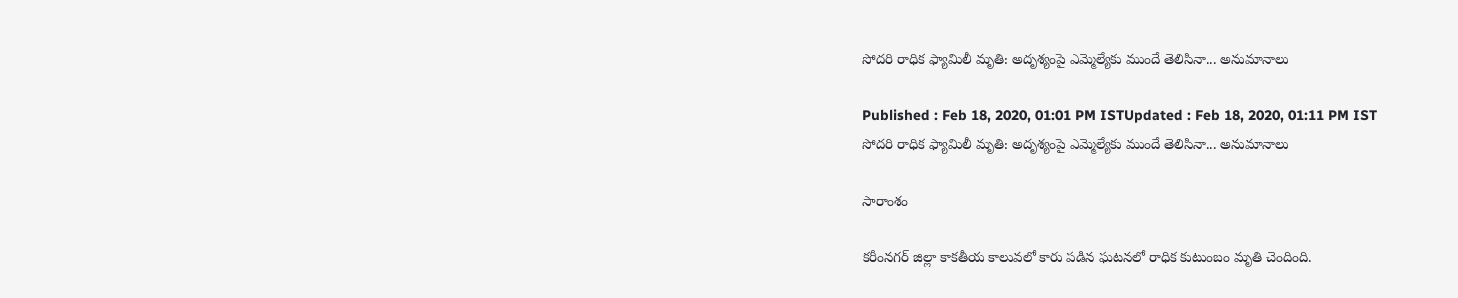సోదరి రాధిక ఫ్యామిలీ మృతి: అదృశ్యంపై ఎమ్మెల్యేకు ముందే తెలిసినా... అనుమానాలు

Published : Feb 18, 2020, 01:01 PM ISTUpdated : Feb 18, 2020, 01:11 PM IST
సోదరి రాధిక ఫ్యామిలీ మృతి: అదృశ్యంపై ఎమ్మెల్యేకు ముందే తెలిసినా... అనుమానాలు

సారాంశం

కరీంనగర్ జిల్లా కాకతీయ కాలువలో కారు పడిన ఘటనలో రాధిక కుటుంబం మృతి చెందింది.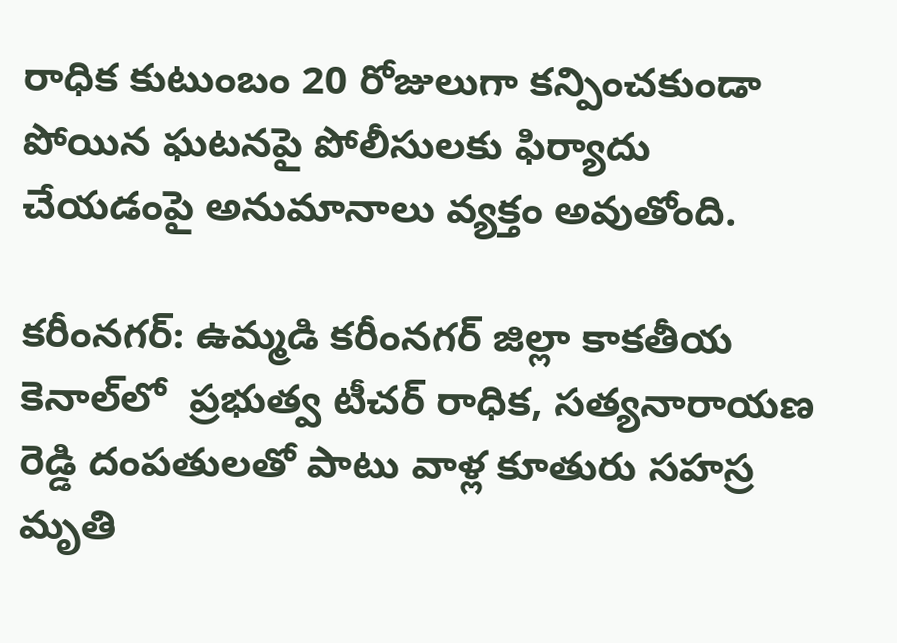రాధిక కుటుంబం 20 రోజులుగా కన్పించకుండా పోయిన ఘటనపై పోలీసులకు ఫిర్యాదు చేయడంపై అనుమానాలు వ్యక్తం అవుతోంది.

కరీంనగర్: ఉమ్మడి కరీంనగర్ జిల్లా కాకతీయ కెనాల్‌లో  ప్రభుత్వ టీచర్‌ రాధిక, సత్యనారాయణ రెడ్డి దంపతులతో పాటు వాళ్ల కూతురు సహస్ర మృతి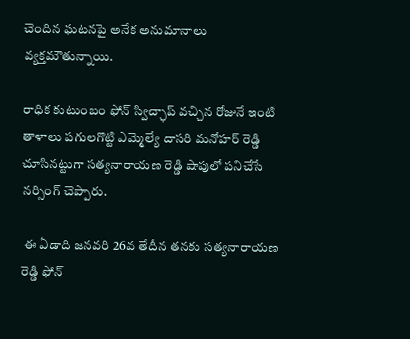చెందిన ఘటనపై అనేక అనుమానాలు వ్యక్తమౌతున్నాయి.

రాధిక కుటుంబం ఫోన్ స్విచ్ఛాప్ వచ్చిన రోజునే ఇంటి తాళాలు పగులగొట్టి ఎమ్మెల్యే దాసరి మనోహర్ రెడ్డి చూసినట్టుగా సత్యనారాయణ రెడ్డి షాపులో పనిచేసే నర్సింగ్ చెప్పారు.

 ఈ ఏడాది జనవరి 26వ తేదీన తనకు సత్యనారాయణ రెడ్డి ఫోన్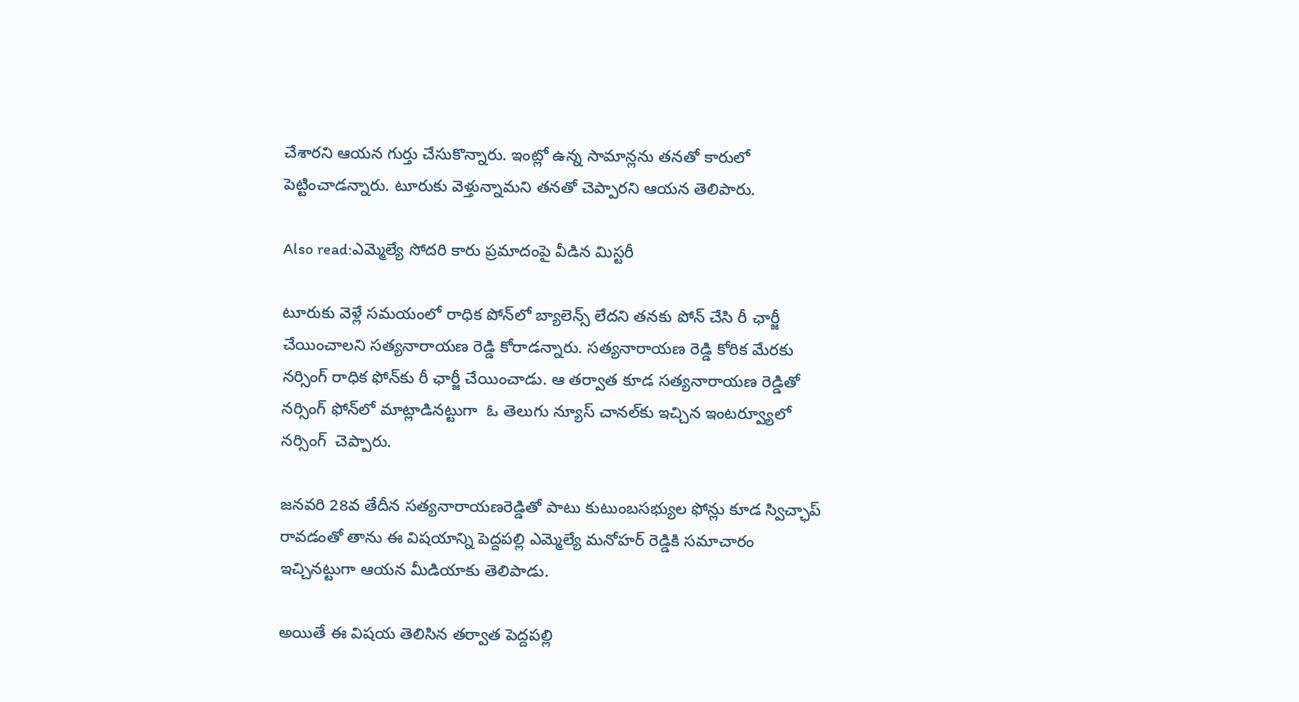చేశారని ఆయన గుర్తు చేసుకొన్నారు. ఇంట్లో ఉన్న సామాన్లను తనతో కారులో పెట్టించాడన్నారు. టూరుకు వెళ్తున్నామని తనతో చెప్పారని ఆయన తెలిపారు.

Also read:ఎమ్మెల్యే సోదరి కారు ప్రమాదంపై వీడిన మిస్టరీ

టూరుకు వెళ్లే సమయంలో రాధిక పోన్‌లో బ్యాలెన్స్ లేదని తనకు పోన్ చేసి రీ ఛార్జీ చేయించాలని సత్యనారాయణ రెడ్డి కోరాడన్నారు. సత్యనారాయణ రెడ్డి కోరిక మేరకు నర్సింగ్ రాధిక ఫోన్‌కు రీ ఛార్జీ చేయించాడు. ఆ తర్వాత కూడ సత్యనారాయణ రెడ్డితో నర్సింగ్ ఫోన్‌లో మాట్లాడినట్టుగా  ఓ తెలుగు న్యూస్ చానల్‌కు ఇచ్చిన ఇంటర్వ్యూలో నర్సింగ్  చెప్పారు.

జనవరి 28వ తేదీన సత్యనారాయణరెడ్డితో పాటు కుటుంబసభ్యుల ఫోన్లు కూడ స్విచ్ఛాప్ రావడంతో తాను ఈ విషయాన్ని పెద్దపల్లి ఎమ్మెల్యే మనోహర్ రెడ్డికి సమాచారం ఇచ్చినట్టుగా ఆయన మీడియాకు తెలిపాడు.

అయితే ఈ విషయ తెలిసిన తర్వాత పెద్దపల్లి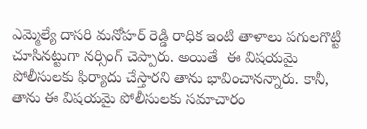ఎమ్మెల్యే దాసరి మనోహర్ రెడ్డి రాధిక ఇంటి తాళాలు పగులగొట్టి   చూసినట్టుగా నర్సింగ్ చెప్పారు. అయితే  ఈ విషయమై పోలీసులకు ఫిర్యాదు చేస్తారని తాను భావించానన్నారు. కానీ, తాను ఈ విషయమై పోలీసులకు సమాచారం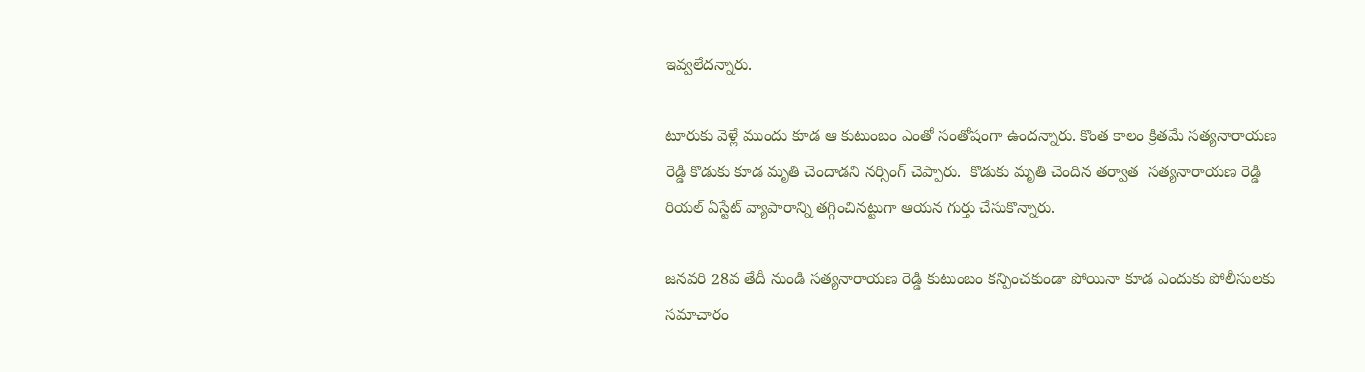ఇవ్వలేదన్నారు.

టూరుకు వెళ్లే ముందు కూడ ఆ కుటుంబం ఎంతో సంతోషంగా ఉందన్నారు. కొంత కాలం క్రితమే సత్యనారాయణ రెడ్డి కొడుకు కూడ మృతి చెందాడని నర్సింగ్ చెప్పారు.  కొడుకు మృతి చెందిన తర్వాత  సత్యనారాయణ రెడ్డి రియల్ ఏస్టేట్ వ్యాపారాన్ని తగ్గించినట్టుగా ఆయన గుర్తు చేసుకొన్నారు.

జనవరి 28వ తేదీ నుండి సత్యనారాయణ రెడ్డి కుటుంబం కన్పించకుండా పోయినా కూడ ఎందుకు పోలీసులకు సమాచారం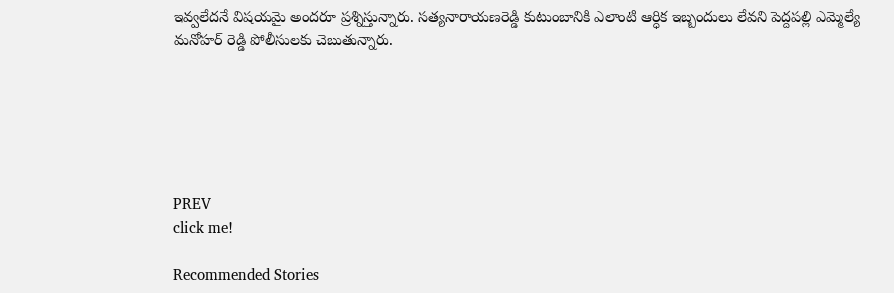ఇవ్వలేదనే విషయమై అందరూ ప్రశ్నిస్తున్నారు. సత్యనారాయణరెడ్డి కుటుంబానికి ఎలాంటి ఆర్ధిక ఇబ్బందులు లేవని పెద్దపల్లి ఎమ్మెల్యే మనోహర్ రెడ్డి పోలీసులకు చెబుతున్నారు.






PREV
click me!

Recommended Stories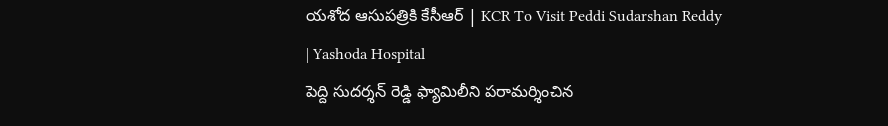యశోద ఆసుపత్రికి కేసీఆర్ | KCR To Visit Peddi Sudarshan Reddy | Yashoda Hospital
పెద్ది సుదర్శన్ రెడ్డి ఫ్యామిలీని పరామర్శించిన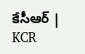కేసీఆర్ | KCR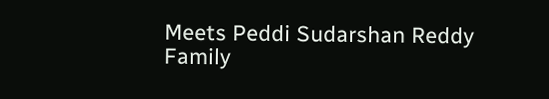Meets Peddi Sudarshan Reddy Family